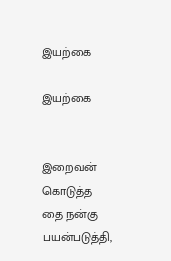இயற்கை

இயற்கை


இறைவன் கொடுத்த தை நன்கு பயன்படுத்தி,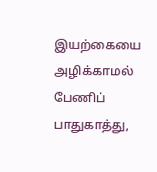இயற்கையை அழிக்காமல் பேணிப் பாதுகாத்து,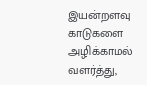இயன்றளவு காடுகளை அழிக்காமல் வளர்த்து,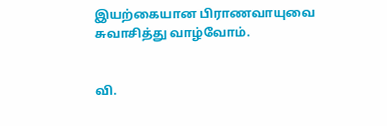இயற்கையான பிராணவாயுவை சுவாசித்து வாழ்வோம்.


வி.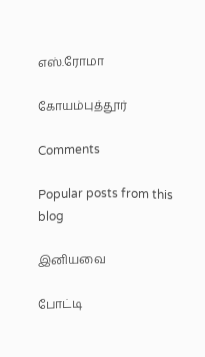எஸ்.ரோமா

கோயம்புத்தூர்

Comments

Popular posts from this blog

இனியவை

போட்டி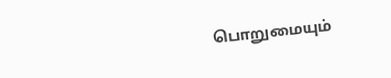பொறுமையும்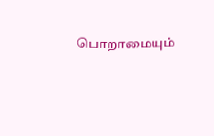பொறாமையும்